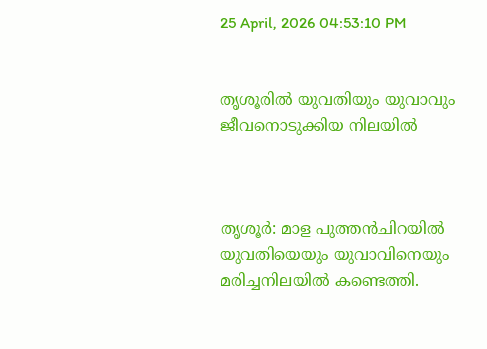25 April, 2026 04:53:10 PM


തൃശൂരില്‍ യുവതിയും യുവാവും ജീവനൊടുക്കിയ നിലയിൽ



തൃശൂർ: മാള പുത്തൻചിറയിൽ യുവതിയെയും യുവാവിനെയും മരിച്ചനിലയിൽ കണ്ടെത്തി.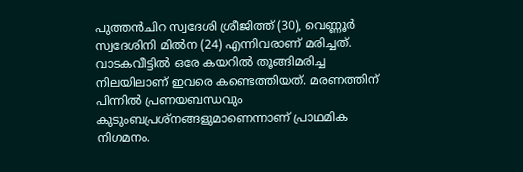പുത്തൻചിറ സ്വദേശി ശ്രീജിത്ത് (30), വെണ്ണൂർ സ്വദേശിനി മിൽന (24) എന്നിവരാണ് മരിച്ചത്. വാടകവീട്ടിൽ ഒരേ കയറിൽ തൂങ്ങിമരിച്ച നിലയിലാണ് ഇവരെ കണ്ടെത്തിയത്. മരണത്തിന് പിന്നിൽ പ്രണയബന്ധവും കുടുംബപ്രശ്നങ്ങളുമാണെന്നാണ് പ്രാഥമിക നിഗമനം.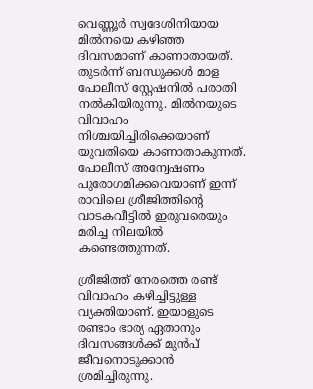വെണ്ണൂർ സ്വദേശിനിയായ മിൽനയെ കഴിഞ്ഞ ദിവസമാണ് കാണാതായത്. തുടർന്ന് ബന്ധുക്കൾ മാള പോലീസ് സ്റ്റേഷനിൽ പരാതി നൽകിയിരുന്നു. മിൽനയുടെ വിവാഹം നിശ്ചയിച്ചിരിക്കെയാണ് യുവതിയെ കാണാതാകുന്നത്. പോലീസ് അന്വേഷണം പുരോഗമിക്കവെയാണ് ഇന്ന് രാവിലെ ശ്രീജിത്തിന്‍റെ വാടകവീട്ടിൽ ഇരുവരെയും മരിച്ച നിലയിൽ കണ്ടെത്തുന്നത്.

ശ്രീജിത്ത് നേരത്തെ രണ്ട് വിവാഹം കഴിച്ചിട്ടുള്ള വ്യക്തിയാണ്. ഇയാളുടെ രണ്ടാം ഭാര്യ ഏതാനും ദിവസങ്ങൾക്ക് മുൻപ് ജീവനൊടുക്കാൻ ശ്രമിച്ചിരുന്നു.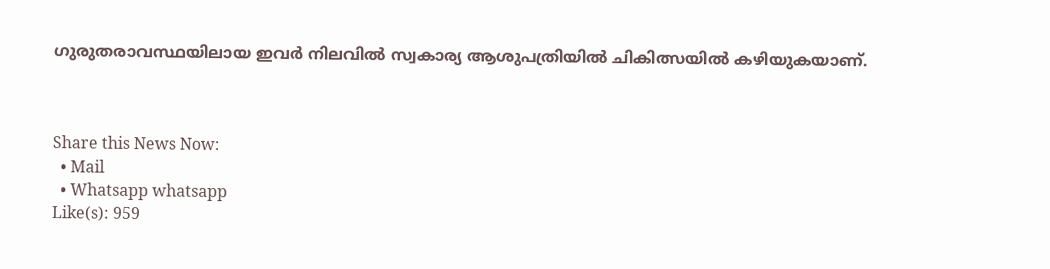ഗുരുതരാവസ്ഥയിലായ ഇവർ നിലവിൽ സ്വകാര്യ ആശുപത്രിയിൽ ചികിത്സയിൽ കഴിയുകയാണ്.



Share this News Now:
  • Mail
  • Whatsapp whatsapp
Like(s): 959